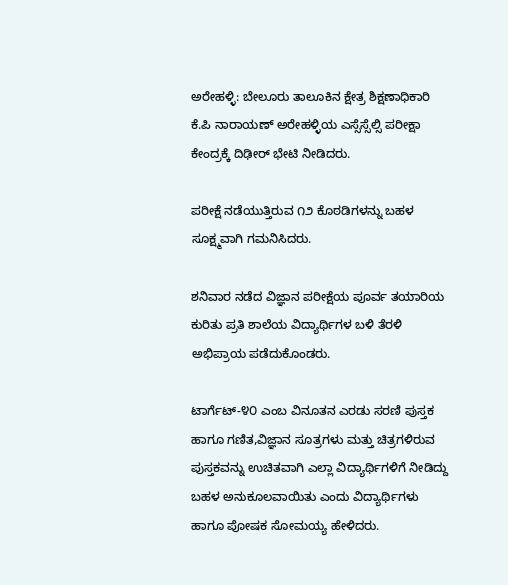ಅರೇಹಳ್ಳಿ: ಬೇಲೂರು ತಾಲೂಕಿನ ಕ್ಷೇತ್ರ ಶಿಕ್ಷಣಾಧಿಕಾರಿ ಕೆ.ಪಿ ನಾರಾಯಣ್ ಅರೇಹಳ್ಳಿಯ ಎಸ್ಸೆಸ್ಸೆಲ್ಸಿ ಪರೀಕ್ಷಾ ಕೇಂದ್ರಕ್ಕೆ ದಿಢೀರ್ ಭೇಟಿ ನೀಡಿದರು.

ಪರೀಕ್ಷೆ ನಡೆಯುತ್ತಿರುವ ೧೨ ಕೊಠಡಿಗಳನ್ನು ಬಹಳ ಸೂಕ್ಷ್ಮವಾಗಿ ಗಮನಿಸಿದರು.

ಶನಿವಾರ ನಡೆದ ವಿಜ್ಞಾನ ಪರೀಕ್ಷೆಯ ಪೂರ್ವ ತಯಾರಿಯ ಕುರಿತು ಪ್ರತಿ ಶಾಲೆಯ ವಿದ್ಯಾರ್ಥಿಗಳ ಬಳಿ ತೆರಳಿ ಅಭಿಪ್ರಾಯ ಪಡೆದುಕೊಂಡರು.

ಟಾರ್ಗೆಟ್-೪೦ ಎಂಬ ವಿನೂತನ ಎರಡು ಸರಣಿ ಪುಸ್ತಕ ಹಾಗೂ ಗಣಿತ,ವಿಜ್ಞಾನ ಸೂತ್ರಗಳು ಮತ್ತು ಚಿತ್ರಗಳಿರುವ ಪುಸ್ತಕವನ್ನು ಉಚಿತವಾಗಿ ಎಲ್ಲಾ ವಿದ್ಯಾರ್ಥಿಗಳಿಗೆ ನೀಡಿದ್ದು ಬಹಳ ಅನುಕೂಲವಾಯಿತು ಎಂದು ವಿದ್ಯಾರ್ಥಿಗಳು ಹಾಗೂ ಪೋಷಕ ಸೋಮಯ್ಯ ಹೇಳಿದರು.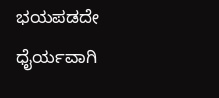ಭಯಪಡದೇ ಧೈರ್ಯವಾಗಿ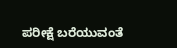ಪರೀಕ್ಷೆ ಬರೆಯುವಂತೆ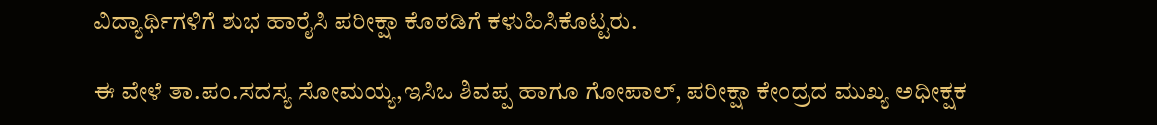ವಿದ್ಯಾರ್ಥಿಗಳಿಗೆ ಶುಭ ಹಾರೈಸಿ ಪರೀಕ್ಷಾ ಕೊಠಡಿಗೆ ಕಳುಹಿಸಿಕೊಟ್ಟರು.

ಈ ವೇಳೆ ತಾ.ಪಂ.ಸದಸ್ಯ ಸೋಮಯ್ಯ,ಇಸಿಒ ಶಿವಪ್ಪ ಹಾಗೂ ಗೋಪಾಲ್, ಪರೀಕ್ಷಾ ಕೇಂದ್ರದ ಮುಖ್ಯ ಅಧೀಕ್ಷಕ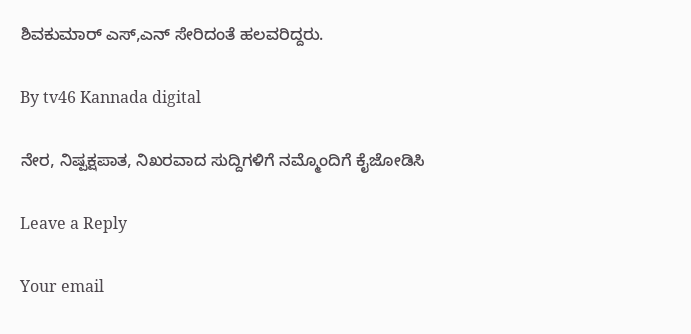ಶಿವಕುಮಾರ್ ಎಸ್,ಎನ್ ಸೇರಿದಂತೆ ಹಲವರಿದ್ದರು.

By tv46 Kannada digital

ನೇರ, ನಿಷ್ಪಕ್ಷಪಾತ, ನಿಖರವಾದ ಸುದ್ದಿಗಳಿಗೆ ನಮ್ಮೊಂದಿಗೆ ಕೈಜೋಡಿಸಿ

Leave a Reply

Your email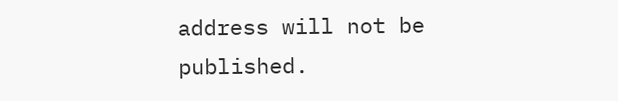address will not be published.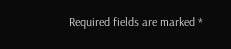Required fields are marked *